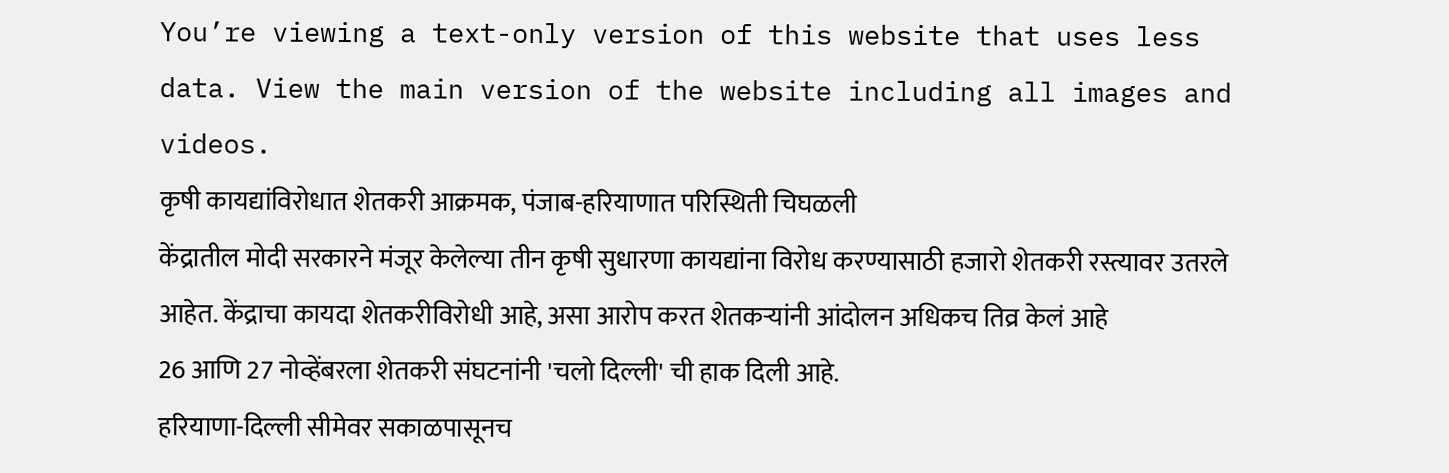You’re viewing a text-only version of this website that uses less data. View the main version of the website including all images and videos.
कृषी कायद्यांविरोधात शेतकरी आक्रमक, पंजाब-हरियाणात परिस्थिती चिघळली
केंद्रातील मोदी सरकारने मंजूर केलेल्या तीन कृषी सुधारणा कायद्यांना विरोध करण्यासाठी हजारो शेतकरी रस्त्यावर उतरले आहेत. केंद्राचा कायदा शेतकरीविरोधी आहे, असा आरोप करत शेतकऱ्यांनी आंदोलन अधिकच तिव्र केलं आहे
26 आणि 27 नोव्हेंबरला शेतकरी संघटनांनी 'चलो दिल्ली' ची हाक दिली आहे.
हरियाणा-दिल्ली सीमेवर सकाळपासूनच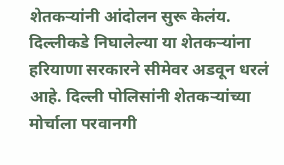शेतकऱ्यांनी आंदोलन सुरू केलंय. दिल्लीकडे निघालेल्या या शेतकऱ्यांना हरियाणा सरकारने सीमेवर अडवून धरलं आहे. दिल्ली पोलिसांनी शेतकऱ्यांच्या मोर्चाला परवानगी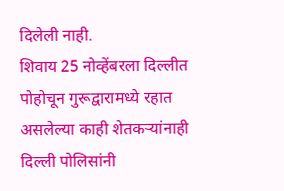दिलेली नाही.
शिवाय 25 नोव्हेंबरला दिल्लीत पोहोचून गुरूद्वारामध्ये रहात असलेल्या काही शेतकऱ्यांनाही दिल्ली पोलिसांनी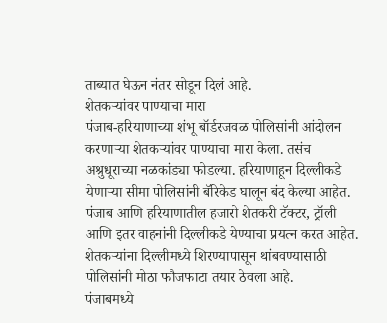ताब्यात घेऊन नंतर सोडून दिलं आहे.
शेतकऱ्यांवर पाण्याचा मारा
पंजाब-हरियाणाच्या शंभू बॉर्डरजवळ पोलिसांनी आंदोलन करणाऱ्या शेतकऱ्यांवर पाण्याचा मारा केला. तसंच अश्रुधूराच्या नळकांड्या फोडल्या. हरियाणाहून दिल्लीकडे येणाऱ्या सीमा पोलिसांनी बॅरिकेड घालून बंद केल्या आहेत.
पंजाब आणि हरियाणातील हजारो शेतकरी टॅक्टर, ट्रॉली आणि इतर वाहनांनी दिल्लीकडे येण्याचा प्रयत्न करत आहेत. शेतकऱ्यांना दिल्लीमध्ये शिरण्यापासून थांबवण्यासाठी पोलिसांनी मोठा फौजफाटा तयार ठेवला आहे.
पंजाबमध्ये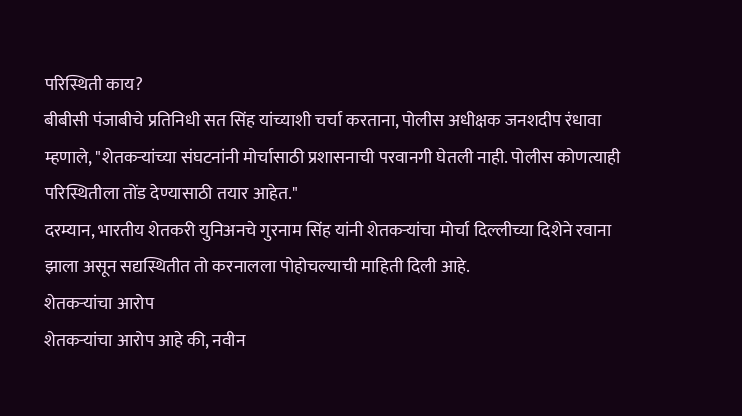परिस्थिती काय?
बीबीसी पंजाबीचे प्रतिनिधी सत सिंह यांच्याशी चर्चा करताना, पोलीस अधीक्षक जनशदीप रंधावा म्हणाले, "शेतकऱ्यांच्या संघटनांनी मोर्चासाठी प्रशासनाची परवानगी घेतली नाही. पोलीस कोणत्याही परिस्थितीला तोंड देण्यासाठी तयार आहेत."
दरम्यान, भारतीय शेतकरी युनिअनचे गुरनाम सिंह यांनी शेतकऱ्यांचा मोर्चा दिल्लीच्या दिशेने रवाना झाला असून सद्यस्थितीत तो करनालला पोहोचल्याची माहिती दिली आहे.
शेतकऱ्यांचा आरोप
शेतकऱ्यांचा आरोप आहे की, नवीन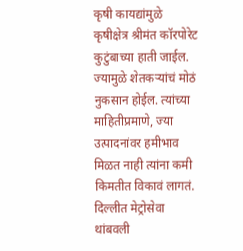कृषी कायद्यांमुळे कृषीक्षेत्र श्रीमंत कॉरपोरेट कुटुंबाच्या हाती जाईल. ज्यामुळे शेतकऱ्यांचं मोठं नुकसान होईल. त्यांच्या माहितीप्रमाणे, ज्या उत्पादनांवर हमीभाव मिळत नाही त्यांना कमी किमतीत विकावं लागतं.
दिल्लीत मेट्रोसेवा थांबवली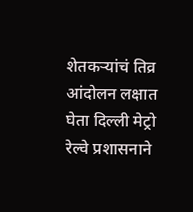शेतकऱ्यांचं तिव्र आंदोलन लक्षात घेता दिल्ली मेट्रो रेल्वे प्रशासनाने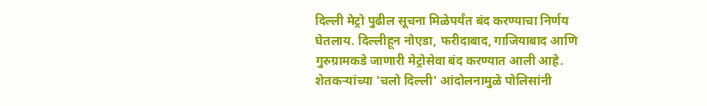दिल्ली मेट्रो पुढील सूचना मिळेपर्यंत बंद करण्याचा निर्णय घेतलाय. दिल्लीहून नोएडा, फरीदाबाद, गाजियाबाद आणि गुरुग्रामकडे जाणारी मेट्रोसेवा बंद करण्यात आली आहे.
शेतकऱ्यांच्या 'चलो दिल्ली' आंदोलनामुळे पोलिसांनी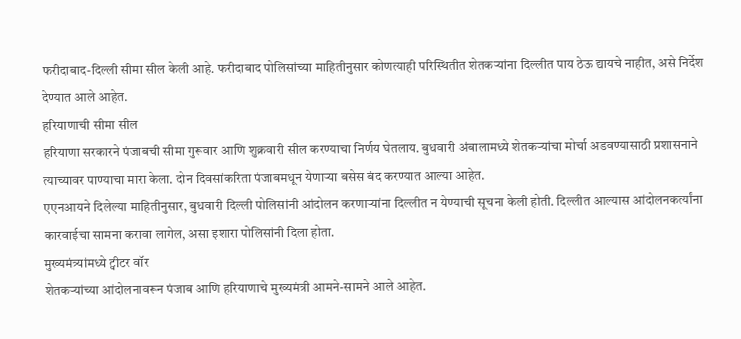फरीदाबाद-दिल्ली सीमा सील केली आहे. फरीदाबाद पोलिसांच्या माहितीनुसार कोणत्याही परिस्थितीत शेतकऱ्यांना दिल्लीत पाय ठेऊ द्यायचे नाहीत, असे निर्देश देण्यात आले आहेत.
हरियाणाची सीमा सील
हरियाणा सरकारने पंजाबची सीमा गुरूवार आणि शुक्रवारी सील करण्याचा निर्णय घेतलाय. बुधवारी अंबालामध्ये शेतकऱ्यांचा मोर्चा अडवण्यासाठी प्रशासनाने त्याच्यावर पाण्याचा मारा केला. दोन दिवसांकरिता पंजाबमधून येणाऱ्या बसेस बंद करण्यात आल्या आहेत.
एएनआयने दिलेल्या माहितीनुसार, बुधवारी दिल्ली पोलिसांनी आंदोलन करणाऱ्यांना दिल्लीत न येण्याची सूचना केली होती. दिल्लीत आल्यास आंदोलनकर्त्यांना कारवाईचा सामना करावा लागेल, असा इशारा पोलिसांनी दिला होता.
मुख्यमंत्र्यांमध्ये ट्वीटर वॉर
शेतकऱ्यांच्या आंदोलनावरून पंजाब आणि हरियाणाचे मुख्यमंत्री आमने-सामने आले आहेत.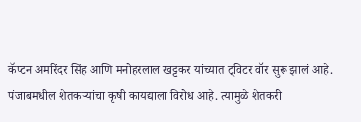कॅप्टन अमरिंदर सिंह आणि मनोहरलाल खट्टकर यांच्यात ट्विटर वॉर सुरू झालं आहे.
पंजाबमधील शेतकऱ्यांचा कृषी कायद्याला विरोध आहे. त्यामुळे शेतकरी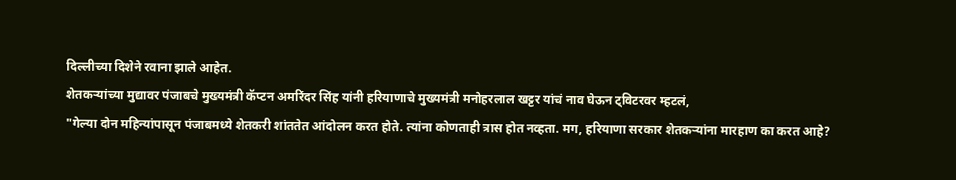दिल्लीच्या दिशेने रवाना झाले आहेत.
शेतकऱ्यांच्या मुद्यावर पंजाबचे मुख्यमंत्री कॅप्टन अमरिंदर सिंह यांनी हरियाणाचे मुख्यमंत्री मनोहरलाल खट्टर यांचं नाव घेऊन ट्विटरवर म्हटलं,
"गेल्या दोन महिन्यांपासून पंजाबमध्ये शेतकरी शांततेत आंदोलन करत होते. त्यांना कोणताही त्रास होत नव्हता. मग, हरियाणा सरकार शेतकऱ्यांना मारहाण का करत आहे?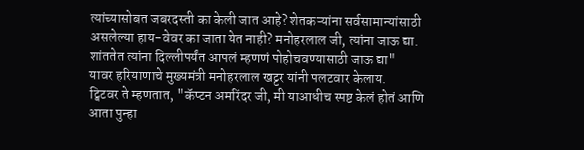त्यांच्यासोबत जबरदस्ती का केली जात आहे? शेतकऱ्यांना सर्वसामान्यांसाठी असलेल्या हाय-वेवर का जाता येत नाही? मनोहरलाल जी, त्यांना जाऊ द्या. शांततेत त्यांना दिल्लीपर्यंत आपलं म्हणणं पोहोचवण्यासाठी जाऊ द्या"
यावर हरियाणाचे मुख्यमंत्री मनोहरलाल खट्टर यांनी पलटवार केलाय.
ट्विटवर ते म्हणतात, "कॅप्टन अमरिंदर जी, मी याआधीच स्पष्ट केलं होतं आणि आता पुन्हा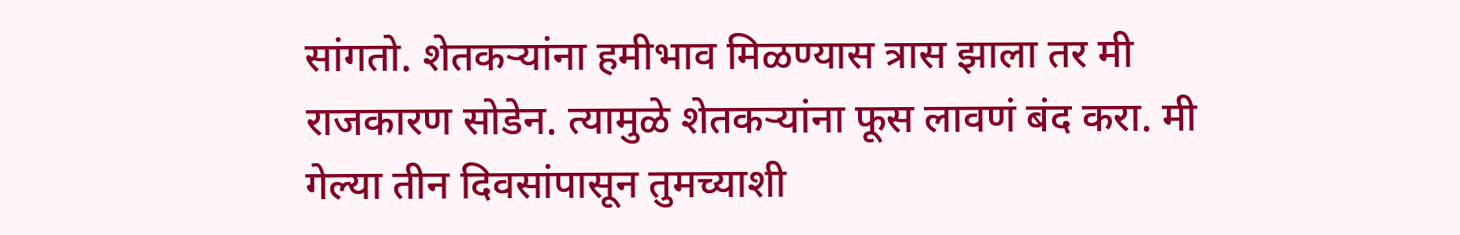सांगतो. शेतकऱ्यांना हमीभाव मिळण्यास त्रास झाला तर मी राजकारण सोडेन. त्यामुळे शेतकऱ्यांना फूस लावणं बंद करा. मी गेल्या तीन दिवसांपासून तुमच्याशी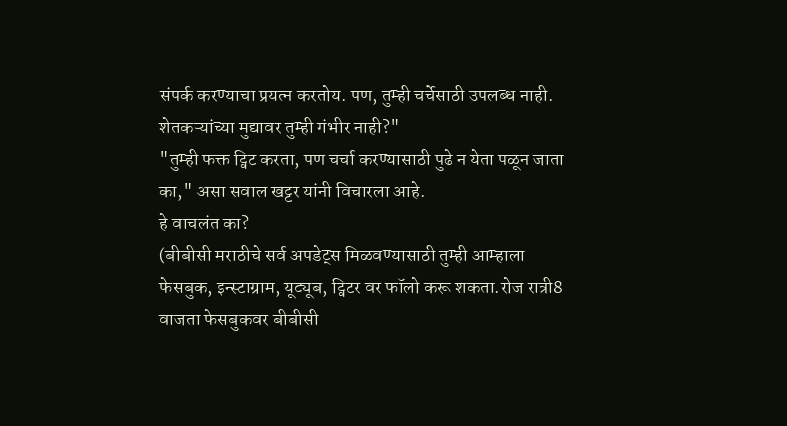संपर्क करण्याचा प्रयत्न करतोय. पण, तुम्ही चर्चेसाठी उपलब्ध नाही. शेतकऱ्यांच्या मुद्यावर तुम्ही गंभीर नाही?"
"तुम्ही फक्त ट्विट करता, पण चर्चा करण्यासाठी पुढे न येता पळून जाता का," असा सवाल खट्टर यांनी विचारला आहे.
हे वाचलंत का?
(बीबीसी मराठीचे सर्व अपडेट्स मिळवण्यासाठी तुम्ही आम्हाला फेसबुक, इन्स्टाग्राम, यूट्यूब, ट्विटर वर फॉलो करू शकता.रोज रात्री8 वाजता फेसबुकवर बीबीसी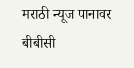मराठी न्यूज पानावर बीबीसी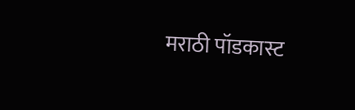मराठी पॉडकास्ट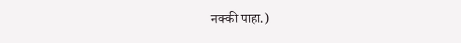नक्की पाहा.)